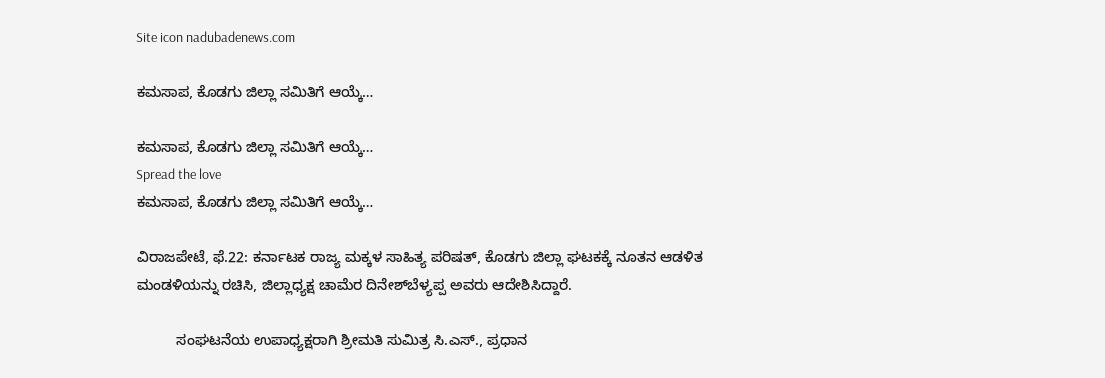Site icon nadubadenews.com

ಕಮಸಾಪ, ಕೊಡಗು ಜಿಲ್ಲಾ ಸಮಿತಿಗೆ ಆಯ್ಕೆ…

ಕಮಸಾಪ, ಕೊಡಗು ಜಿಲ್ಲಾ ಸಮಿತಿಗೆ ಆಯ್ಕೆ…
Spread the love
ಕಮಸಾಪ, ಕೊಡಗು ಜಿಲ್ಲಾ ಸಮಿತಿಗೆ ಆಯ್ಕೆ…

ವಿರಾಜಪೇಟೆ, ಫೆ.22: ಕರ್ನಾಟಕ ರಾಜ್ಯ ಮಕ್ಕಳ ಸಾಹಿತ್ಯ ಪರಿಷತ್‌, ಕೊಡಗು ಜಿಲ್ಲಾ ಘಟಕಕ್ಕೆ ನೂತನ ಆಡಳಿತ ಮಂಡಳಿಯನ್ನು ರಚಿಸಿ, ಜಿಲ್ಲಾಧ್ಯಕ್ಷ ಚಾಮೆರ ದಿನೇಶ್‌ಬೆಳ್ಯಪ್ಪ ಅವರು ಆದೇಶಿಸಿದ್ದಾರೆ.

          ಸಂಘಟನೆಯ ಉಪಾಧ್ಯಕ್ಷರಾಗಿ ಶ್ರೀಮತಿ ಸುಮಿತ್ರ ಸಿ.ಎಸ್., ಪ್ರಧಾನ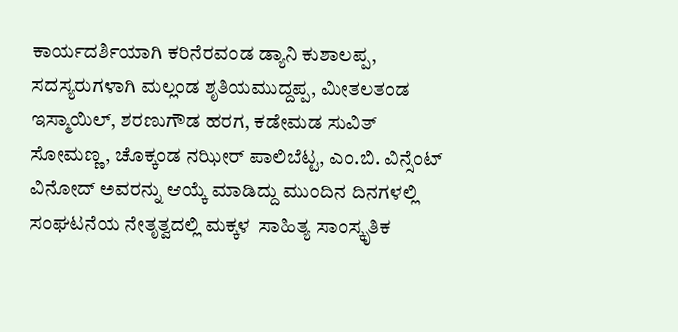ಕಾರ್ಯದರ್ಶಿಯಾಗಿ ಕರಿನೆರವಂಡ ಡ್ಯಾನಿ ಕುಶಾಲಪ್ಪ, ಸದಸ್ಯರುಗಳಾಗಿ ಮಲ್ಲಂಡ ಶೃತಿಯಮುದ್ದಪ್ಪ, ಮೀತಲತಂಡ ಇಸ್ಮಾಯಿಲ್‌, ಶರಣುಗೌಡ ಹರಗ, ಕಡೇಮಡ ಸುವಿತ್‌ ಸೋಮಣ್ಣ, ಚೊಕ್ಕಂಡ ನಝೀರ್‌ ಪಾಲಿಬೆಟ್ಟ, ಎಂ.ಬಿ. ವಿನ್ಸೆಂಟ್‌ ವಿನೋದ್‌ ಅವರನ್ನು ಆಯ್ಕೆ ಮಾಡಿದ್ದು ಮುಂದಿನ ದಿನಗಳಲ್ಲಿ ಸಂಘಟನೆಯ ನೇತೃತ್ವದಲ್ಲಿ ಮಕ್ಕಳ  ಸಾಹಿತ್ಯ ಸಾಂಸ್ಕೃತಿಕ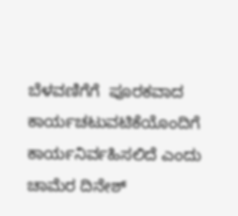ಬೆಳವಣಿಗೆಗೆ  ಪೂರಕವಾದ ಕಾರ್ಯಚಟುವಟಿಕೆಯೊಂದಿಗೆ ಕಾರ್ಯನಿರ್ವಹಿಸಲಿದೆ ಎಂದು ಚಾಮೆರ ದಿನೇಶ್‌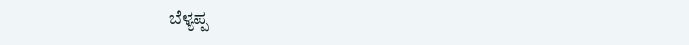ಬೆಳ್ಯಪ್ಪ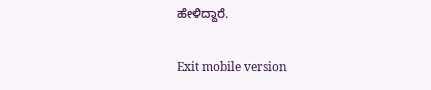ಹೇಳಿದ್ದಾರೆ.

Exit mobile version